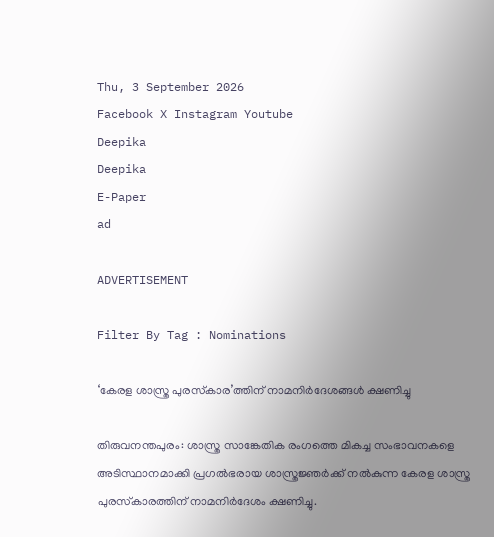Thu, 3 September 2026
Facebook X Instagram Youtube
Deepika
Deepika
E-Paper
ad

ADVERTISEMENT

Filter By Tag : Nominations

‘കേരള ശാസ്ത്ര പുരസ്‌കാര’ത്തിന് നാമനിർദേശങ്ങൾ ക്ഷണിച്ചു

തിരുവനന്തപുരം: ശാസ്ത്ര സാങ്കേതിക രംഗത്തെ മികച്ച സംഭാവനകളെ അടിസ്ഥാനമാക്കി പ്രഗൽഭരായ ശാസ്ത്രജ്ഞർക്ക് നൽകുന്ന കേരള ശാസ്ത്ര പുരസ്‌കാരത്തിന് നാമനിർദേശം ക്ഷണിച്ചു.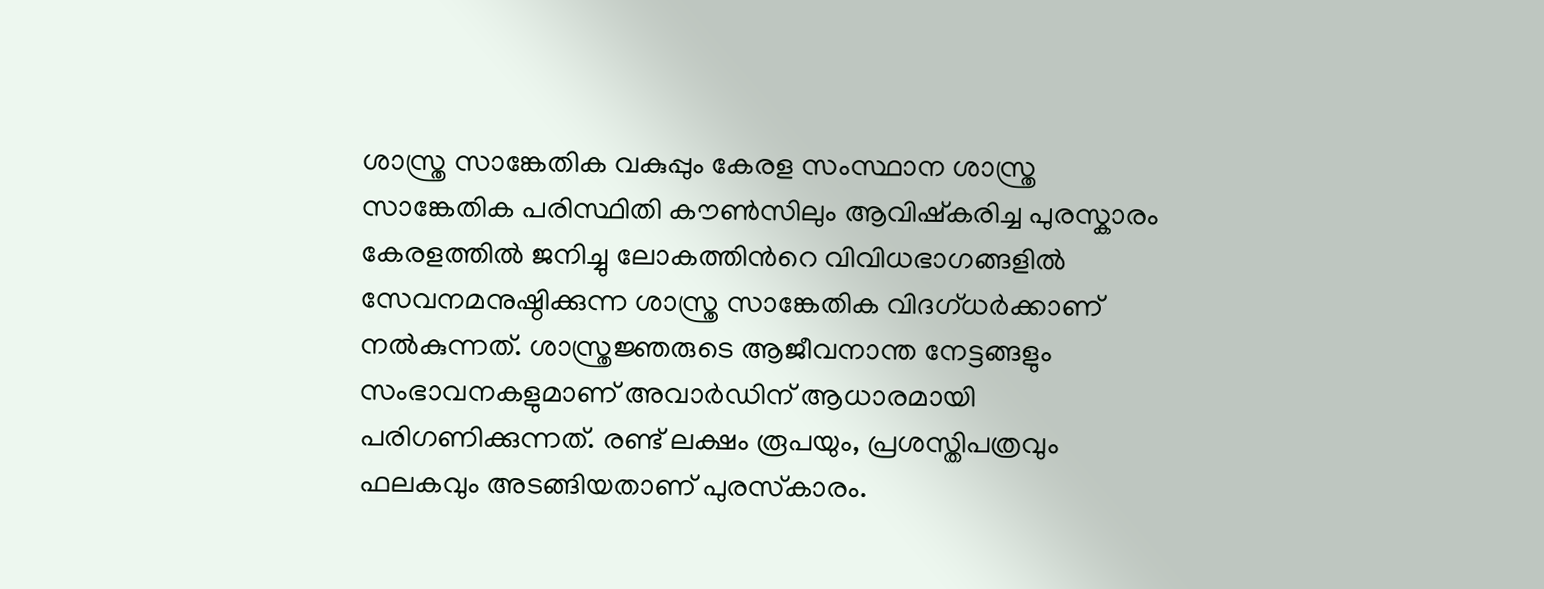ശാസ്ത്ര സാങ്കേതിക വകുപ്പും കേരള സംസ്ഥാന ശാസ്ത്ര സാങ്കേതിക പരിസ്ഥിതി കൗൺസിലും ആവിഷ്‌കരിച്ച പുരസ്കാരം കേരളത്തിൽ ജനിച്ചു ലോകത്തിന്‍റെ വിവിധഭാഗങ്ങളിൽ സേവനമനുഷ്ഠിക്കുന്ന ശാസ്ത്ര സാങ്കേതിക വിദഗ്ധർക്കാണ് നൽകുന്നത്. ശാസ്ത്രജ്ഞരുടെ ആജീവനാന്ത നേട്ടങ്ങളും സംഭാവനകളുമാണ് അവാർഡിന് ആധാരമായി പരിഗണിക്കുന്നത്. രണ്ട് ലക്ഷം രൂപയും, പ്രശസ്തിപത്രവും ഫലകവും അടങ്ങിയതാണ് പുരസ്‌കാരം.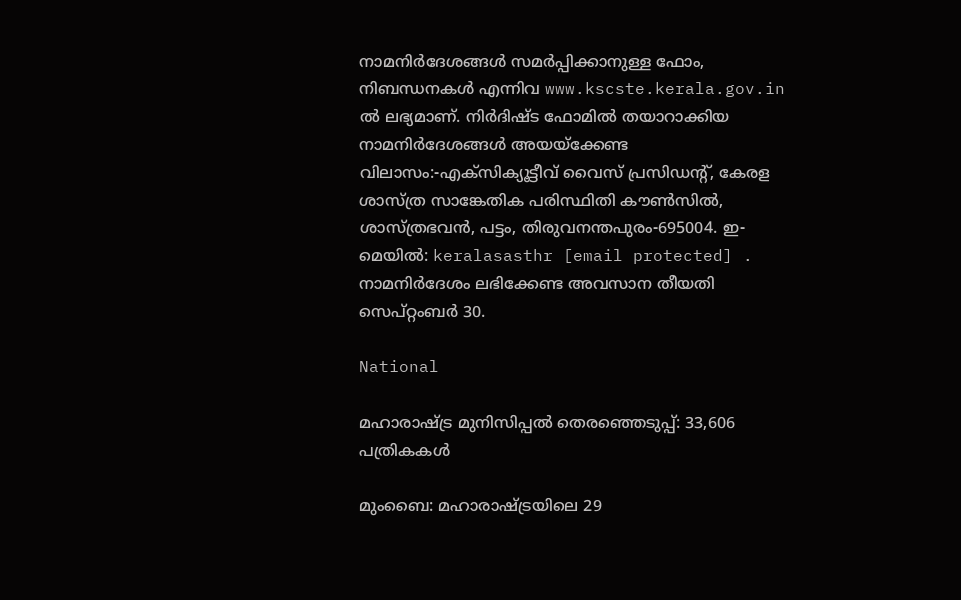നാമനിർദേശങ്ങൾ സമർപ്പിക്കാനുള്ള ഫോം, നിബന്ധനകൾ എന്നിവ www.kscste.kerala.gov.in ൽ ലഭ്യമാണ്. നിർദിഷ്ട ഫോമിൽ തയാറാക്കിയ നാമനിർദേശങ്ങൾ അയയ്ക്കേണ്ട വിലാസം:-എക്‌സിക്യൂട്ടീവ് വൈസ് പ്രസിഡന്‍റ്, കേരള ശാസ്ത്ര സാങ്കേതിക പരിസ്ഥിതി കൗൺസിൽ, ശാസ്ത്രഭവൻ, പട്ടം, തിരുവനന്തപുരം-695004. ഇ-മെയിൽ: keralasasthr [email protected] . നാമനിർദേശം ലഭിക്കേണ്ട അവസാന തീയതി സെപ്റ്റംബർ 30.

National

മഹാരാഷ്‌ട്ര മുനിസിപ്പൽ തെരഞ്ഞെടുപ്പ്: 33,606 പത്രികകൾ

മുംബൈ: മഹാരാഷ്‌ട്രയിലെ 29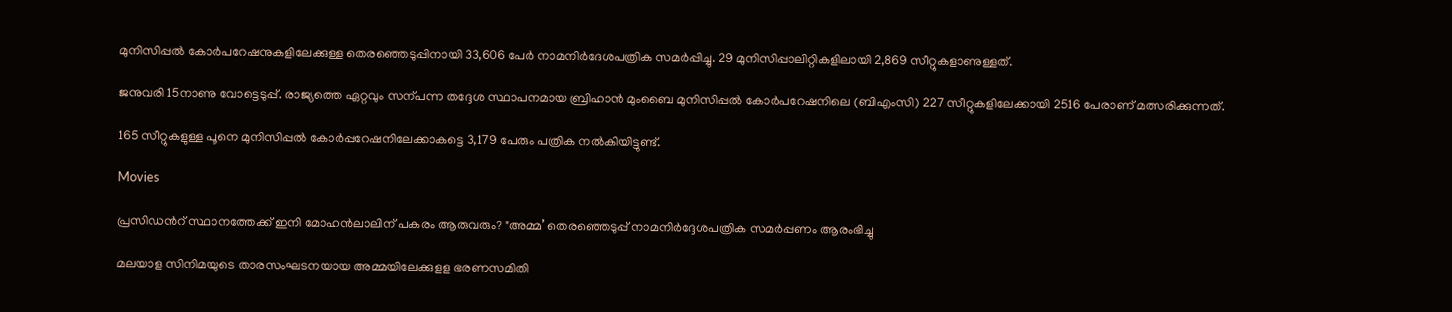മുനിസിപ്പൽ കോർപറേഷനുകളിലേക്കുള്ള തെരഞ്ഞെടുപ്പിനായി 33,606 പേർ നാമനിർദേശപത്രിക സമർപ്പിച്ചു. 29 മുനിസിപ്പാലിറ്റികളിലായി 2,869 സീറ്റുകളാണുള്ളത്.

ജനുവരി 15നാണു വോട്ടെടുപ്പ്. രാജ്യത്തെ ഏറ്റവും സന്പന്ന തദ്ദേശ സ്ഥാപനമായ ബ്രിഹാൻ മുംബൈ മുനിസിപ്പൽ കോർപറേഷനിലെ (ബിഎംസി) 227 സീറ്റുകളിലേക്കായി 2516 പേരാണ് മത്സരിക്കുന്നത്.

165 സീറ്റുകളുള്ള പൂനെ മുനിസിപ്പൽ കോർപ്പറേഷനിലേക്കാകട്ടെ 3,179 പേരും പത്രിക നൽകിയിട്ടുണ്ട്.

Movies

പ്രസിഡന്‍റ് സ്ഥാനത്തേക്ക് ഇനി മോഹൻലാലിന് പകരം ആരുവരും? "അമ്മ’ തെരഞ്ഞെടുപ്പ് നാമനിർദ്ദേശപത്രിക സമര്‍പ്പണം ആരംഭിച്ചു

മലയാള സിനിമയുടെ താരസംഘടനയായ അമ്മയിലേക്കുളള ഭരണസമിതി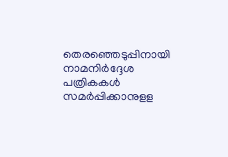തെരഞ്ഞെടുപ്പിനായി നാമനിർദ്ദേശ പത്രികകൾ‌ സമർപ്പിക്കാനുളള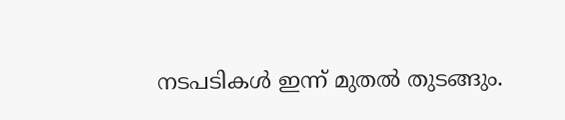നടപടികൾ ഇന്ന് മുതൽ തുടങ്ങും.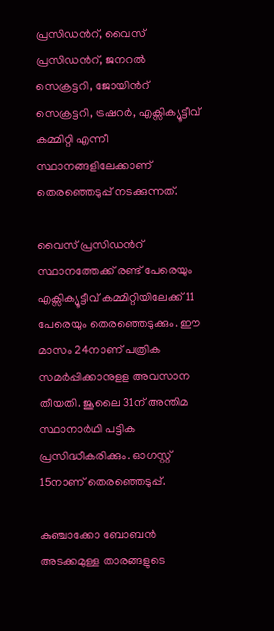പ്രസിഡന്‍റ്, വൈസ് പ്രസിഡന്‍റ്, ജനറൽ സെക്രട്ടറി, ജോയിന്‍റ് സെക്രട്ടറി, ട്രഷറർ, എക്സിക്യൂട്ടീവ് കമ്മിറ്റി എന്നീ സ്ഥാനങ്ങളിലേക്കാണ് തെരഞ്ഞെടുപ്പ് നടക്കുന്നത്.

വൈസ് പ്രസിഡന്‍റ് സ്ഥാനത്തേക്ക് രണ്ട് പേരെയും എക്സിക്യൂട്ടീവ് കമ്മിറ്റിയിലേക്ക് 11 പേരെയും തെരഞ്ഞെടുക്കും. ഈ മാസം 24നാണ് പത്രിക സമർപ്പിക്കാനുളള അവസാന തീയതി. ജൂലൈ 31ന് അന്തിമ സ്ഥാനാർഥി പട്ടിക പ്രസിദ്ധീകരിക്കും. ഓഗസ്റ്റ് 15നാണ് തെരഞ്ഞെടുപ്പ്.

കുഞ്ചാക്കോ ബോബൻ അടക്കമുള്ള താരങ്ങളുടെ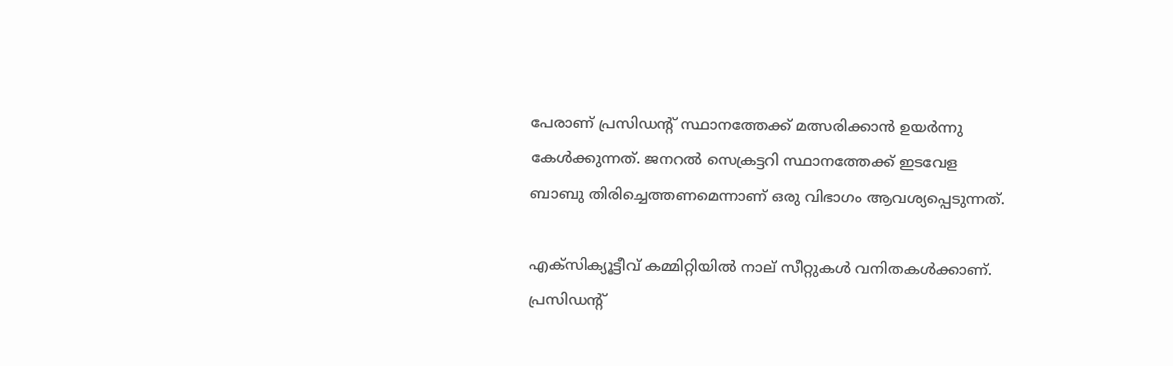പേരാണ് പ്രസിഡന്‍റ് സ്ഥാനത്തേക്ക് മത്സരിക്കാൻ ഉയർന്നു കേൾക്കുന്നത്. ജനറൽ സെക്രട്ടറി സ്ഥാനത്തേക്ക് ഇടവേള ബാബു തിരിച്ചെത്തണമെന്നാണ് ഒരു വിഭാഗം ആവശ്യപ്പെടുന്നത്.

എക്സിക്യൂട്ടീവ് കമ്മിറ്റിയിൽ നാല് സീറ്റുകൾ വനിതകൾക്കാണ്. പ്രസിഡന്‍റ്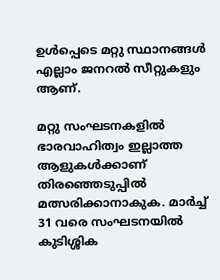ഉൾപ്പെടെ മറ്റു സ്ഥാനങ്ങൾ എല്ലാം ജനറൽ സീറ്റുകളും ആണ്.

മറ്റു സംഘടനകളിൽ ഭാരവാഹിത്വം ഇല്ലാത്ത ആളുകൾക്കാണ് തിരഞ്ഞെടുപ്പിൽ മത്സരിക്കാനാകുക. മാർച്ച് 31 വരെ സംഘടനയിൽ കുടിശ്ശിക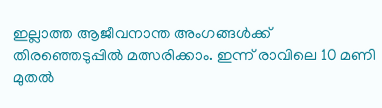ഇല്ലാത്ത ആജീവനാന്ത അംഗങ്ങൾക്ക് തിരഞ്ഞെടുപ്പിൽ മത്സരിക്കാം. ഇന്ന് രാവിലെ 10 മണി മുതൽ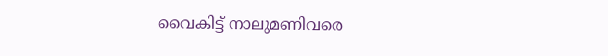വൈകിട്ട് നാലുമണിവരെ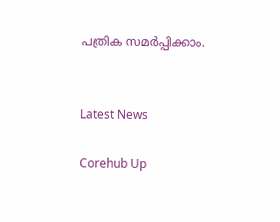പത്രിക സമർപ്പിക്കാം.


Latest News

Corehub Up